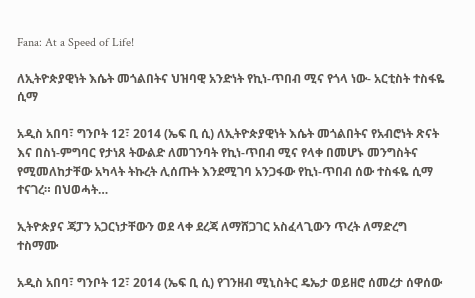Fana: At a Speed of Life!

ለኢትዮጵያዊነት እሴት መጎልበትና ህዝባዊ አንድነት የኪነ-ጥበብ ሚና የጎላ ነው- አርቲስት ተስፋዬ ሲማ

አዲስ አበባ፣ ግንቦት 12፣ 2014 (ኤፍ ቢ ሲ) ለኢትዮጵያዊነት እሴት መጎልበትና የአብሮነት ጽናት እና በስነ-ምግባር የታነጸ ትውልድ ለመገንባት የኪነ-ጥበብ ሚና የላቀ በመሆኑ መንግስትና የሚመለከታቸው አካላት ትኩረት ሊሰጡት እንደሚገባ አንጋፋው የኪነ-ጥበብ ሰው ተስፋዬ ሲማ ተናገረ። በህወሓት…

ኢትዮጵያና ጃፓን አጋርነታቸውን ወደ ላቀ ደረጃ ለማሸጋገር አስፈላጊውን ጥረት ለማድረግ ተስማሙ

አዲስ አበባ፣ ግንቦት 12፣ 2014 (ኤፍ ቢ ሲ) የገንዘብ ሚኒስትር ዴኤታ ወይዘሮ ሰመረታ ሰዋሰው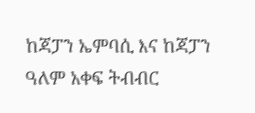ከጃፓን ኤምባሲ እና ከጃፓን ዓለም አቀፍ ትብብር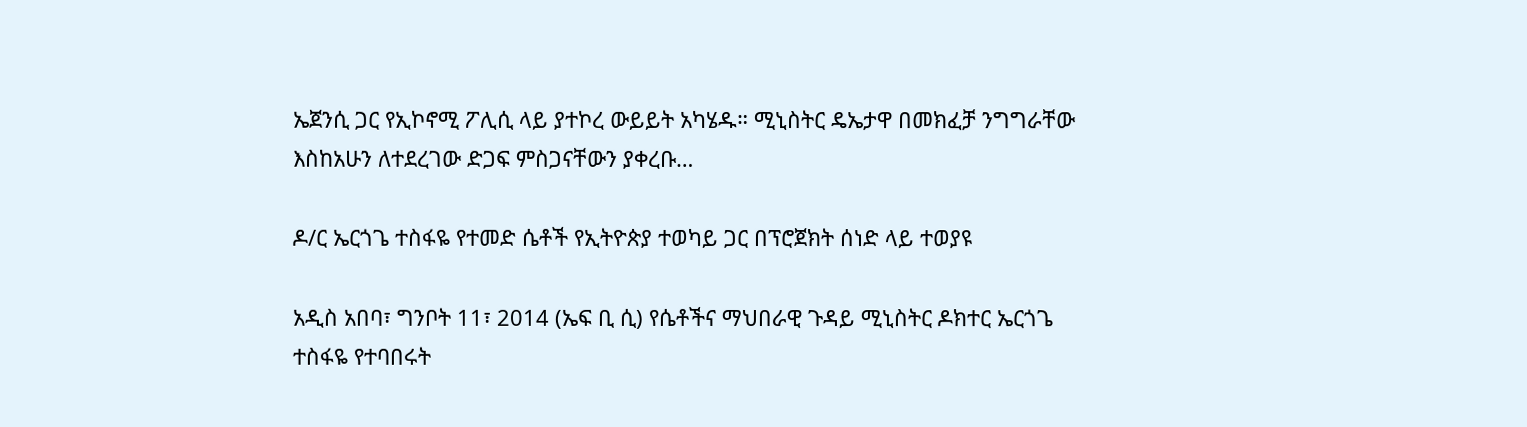ኤጀንሲ ጋር የኢኮኖሚ ፖሊሲ ላይ ያተኮረ ውይይት አካሄዱ። ሚኒስትር ዴኤታዋ በመክፈቻ ንግግራቸው እስከአሁን ለተደረገው ድጋፍ ምስጋናቸውን ያቀረቡ…

ዶ/ር ኤርጎጌ ተስፋዬ የተመድ ሴቶች የኢትዮጵያ ተወካይ ጋር በፕሮጀክት ሰነድ ላይ ተወያዩ

አዲስ አበባ፣ ግንቦት 11፣ 2014 (ኤፍ ቢ ሲ) የሴቶችና ማህበራዊ ጉዳይ ሚኒስትር ዶክተር ኤርጎጌ ተስፋዬ የተባበሩት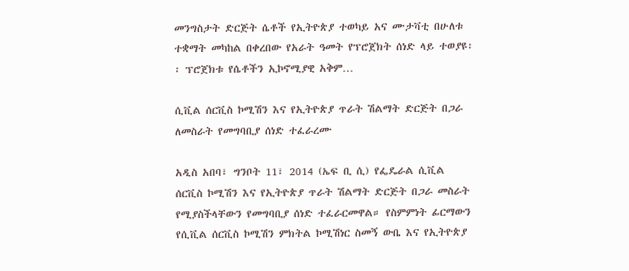መንግስታት ድርጅት ሴቶች የኢትዮጵያ ተወካይ አና ሙታቫቲ በሁለቱ ተቋማት መካከል በቀረበው የአራት ዓመት የፕሮጀክት ሰነድ ላይ ተወያዩ፡፡ ፕሮጀክቱ የሴቶችን ኢኮኖሚያዊ አቅም…

ሲቪል ሰርቪስ ኮሚሽን እና የኢትዮጵያ ጥራት ሽልማት ድርጅት በጋራ ለመስራት የመግባቢያ ሰነድ ተፈራረሙ

አዲስ አበባ፣ ግንቦት 11፣ 2014 (ኤፍ ቢ ሲ) የፌዴራል ሲቪል ሰርቪስ ኮሚሽን እና የኢትዮጵያ ጥራት ሽልማት ድርጅት በጋራ መስራት የሚያስችላቸውን የመግባቢያ ሰነድ ተፈራርመዋል። የስምምነት ፊርማውን የሲቪል ሰርቪስ ኮሚሽን ምክትል ኮሚሽነር ስመኝ ውቤ እና የኢትዮጵያ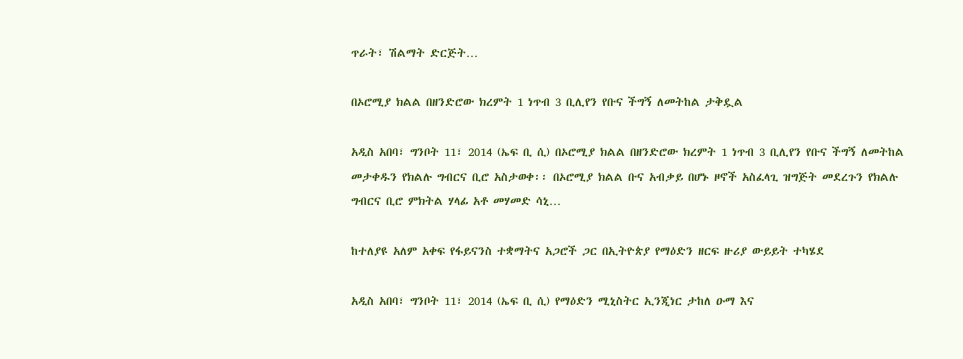ጥራት፣ ሽልማት ድርጅት…

በኦሮሚያ ክልል በዘንድሮው ክረምት 1 ነጥብ 3 ቢሊየን የቡና ችግኝ ለመትከል ታቅዷል

አዲስ አበባ፣ ግንቦት 11፣ 2014 (ኤፍ ቢ ሲ) በኦሮሚያ ክልል በዘንድሮው ክረምት 1 ነጥብ 3 ቢሊየን የቡና ችግኝ ለመትከል መታቀዱን የክልሉ ግብርና ቢሮ አስታወቀ፡፡ በኦሮሚያ ክልል ቡና አብቃይ በሆኑ ዞኖች አስፈላጊ ዝግጅት መደረጉን የክልሉ ግብርና ቢሮ ምክትል ሃላፊ አቶ መሃመድ ሳኒ…

ከተለያዩ አለም አቀፍ የፋይናንስ ተቋማትና አጋሮች ጋር በኢትዮጵያ የማዕድን ዘርፍ ዙሪያ ውይይት ተካሄደ

አዲስ አበባ፣ ግንቦት 11፣ 2014 (ኤፍ ቢ ሲ) የማዕድን ሚኒስትር ኢንጂነር ታከለ ዑማ እና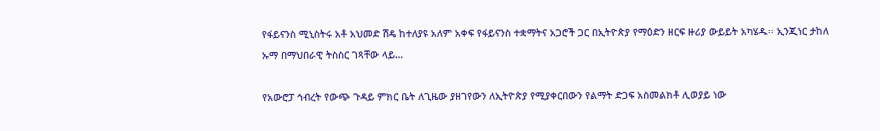የፋይናንስ ሚኒስትሩ አቶ አህመድ ሽዴ ከተለያዩ አለም አቀፍ የፋይናንስ ተቋማትና አጋሮች ጋር በኢትዮጵያ የማዕድን ዘርፍ ዙሪያ ውይይት አካሄዱ፡፡ ኢንጂነር ታከለ ኡማ በማህበራዊ ትስስር ገጻቸው ላይ…

የአውሮፓ ኅብረት የውጭ ጉዳይ ምክር ቤት ለጊዜው ያዘገየውን ለኢትዮጵያ የሚያቀርበውን የልማት ድጋፍ አስመልክቶ ሊወያይ ነው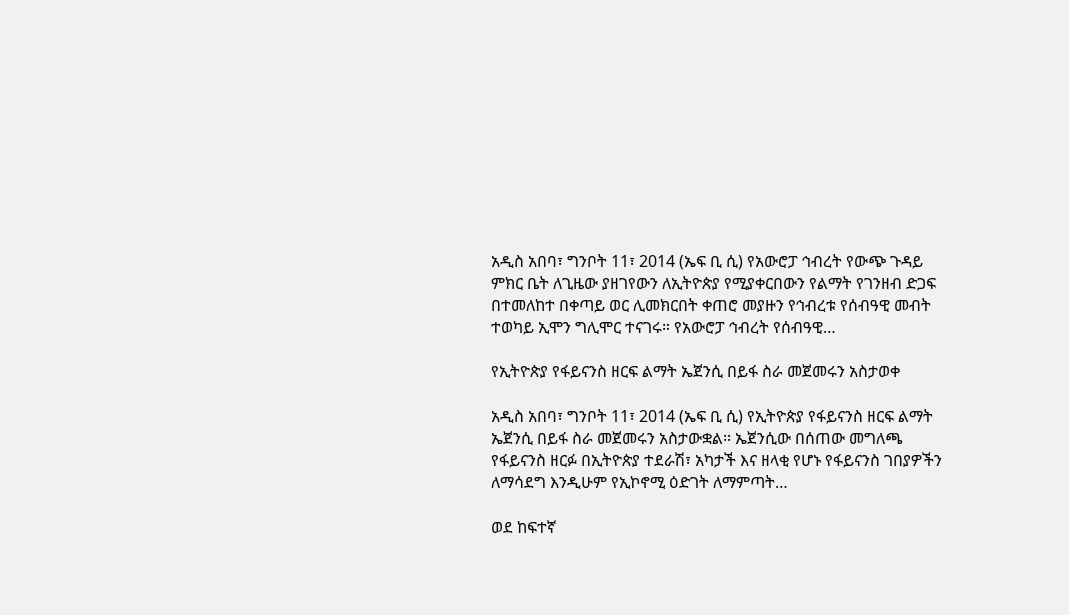አዲስ አበባ፣ ግንቦት 11፣ 2014 (ኤፍ ቢ ሲ) የአውሮፓ ኅብረት የውጭ ጉዳይ ምክር ቤት ለጊዜው ያዘገየውን ለኢትዮጵያ የሚያቀርበውን የልማት የገንዘብ ድጋፍ በተመለከተ በቀጣይ ወር ሊመክርበት ቀጠሮ መያዙን የኅብረቱ የሰብዓዊ መብት ተወካይ ኢሞን ግሊሞር ተናገሩ። የአውሮፓ ኅብረት የሰብዓዊ…

የኢትዮጵያ የፋይናንስ ዘርፍ ልማት ኤጀንሲ በይፋ ስራ መጀመሩን አስታወቀ

አዲስ አበባ፣ ግንቦት 11፣ 2014 (ኤፍ ቢ ሲ) የኢትዮጵያ የፋይናንስ ዘርፍ ልማት ኤጀንሲ በይፋ ስራ መጀመሩን አስታውቋል፡፡ ኤጀንሲው በሰጠው መግለጫ የፋይናንስ ዘርፉ በኢትዮጵያ ተደራሽ፣ አካታች እና ዘላቂ የሆኑ የፋይናንስ ገበያዎችን ለማሳደግ እንዲሁም የኢኮኖሚ ዕድገት ለማምጣት…

ወደ ከፍተኛ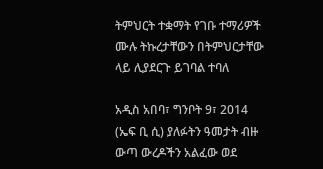ትምህርት ተቋማት የገቡ ተማሪዎች ሙሉ ትኩረታቸውን በትምህርታቸው ላይ ሊያደርጉ ይገባል ተባለ

አዲስ አበባ፣ ግንቦት 9፣ 2014 (ኤፍ ቢ ሲ) ያለፉትን ዓመታት ብዙ ውጣ ውረዶችን አልፈው ወደ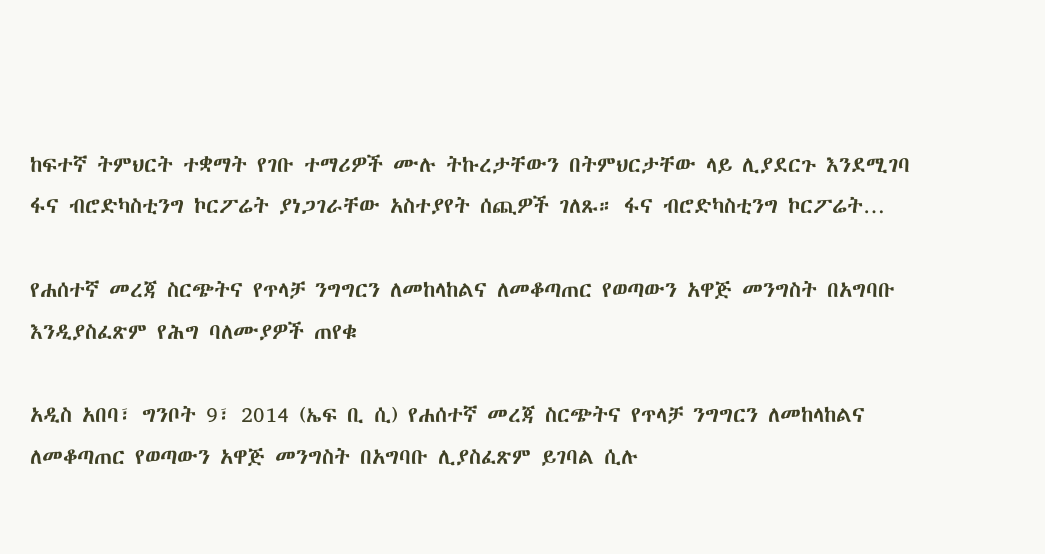ከፍተኛ ትምህርት ተቋማት የገቡ ተማሪዎች ሙሉ ትኩረታቸውን በትምህርታቸው ላይ ሊያደርጉ እንደሚገባ ፋና ብሮድካስቲንግ ኮርፖሬት ያነጋገራቸው አስተያየት ሰጪዎች ገለጹ። ፋና ብሮድካስቲንግ ኮርፖሬት…

የሐሰተኛ መረጃ ስርጭትና የጥላቻ ንግግርን ለመከላከልና ለመቆጣጠር የወጣውን አዋጅ መንግስት በአግባቡ እንዲያስፈጽም የሕግ ባለሙያዎች ጠየቁ

አዲስ አበባ፣ ግንቦት 9፣ 2014 (ኤፍ ቢ ሲ) የሐሰተኛ መረጃ ስርጭትና የጥላቻ ንግግርን ለመከላከልና ለመቆጣጠር የወጣውን አዋጅ መንግስት በአግባቡ ሊያስፈጽም ይገባል ሲሉ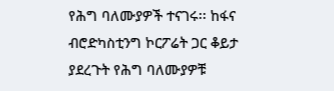የሕግ ባለሙያዎች ተናገሩ፡፡ ከፋና ብሮድካስቲንግ ኮርፖሬት ጋር ቆይታ ያደረጉት የሕግ ባለሙያዎቹ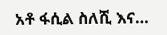አቶ ፋሲል ስለሺ እና…